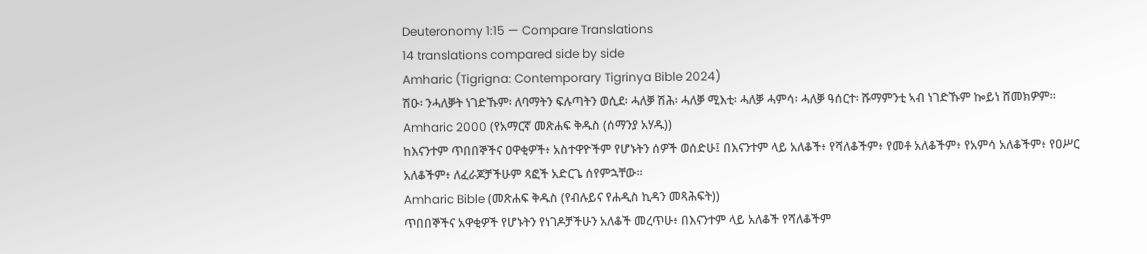Deuteronomy 1:15 — Compare Translations
14 translations compared side by side
Amharic (Tigrigna: Contemporary Tigrinya Bible 2024)
ሽዑ፡ ንሓለቓት ነገድኹም፡ ለባማትን ፍሉጣትን ወሲደ፡ ሓለቓ ሽሕ፡ ሓለቓ ሚእቲ፡ ሓለቓ ሓምሳ፡ ሓለቓ ዓሰርተ፡ ሹማምንቲ ኣብ ነገድኹም ኰይነ ሸመክዎም።
Amharic 2000 (የአማርኛ መጽሐፍ ቅዱስ (ሰማንያ አሃዱ))
ከእናንተም ጥበበኞችና ዐዋቂዎች፥ አስተዋዮችም የሆኑትን ሰዎች ወሰድሁ፤ በእናንተም ላይ አለቆች፥ የሻለቆችም፥ የመቶ አለቆችም፥ የአምሳ አለቆችም፥ የዐሥር አለቆችም፥ ለፈራጆቻችሁም ጻፎች አድርጌ ሰየምኋቸው።
Amharic Bible (መጽሐፍ ቅዱስ (የብሉይና የሐዲስ ኪዳን መጻሕፍት))
ጥበበኞችና አዋቂዎች የሆኑትን የነገዶቻችሁን አለቆች መረጥሁ፥ በእናንተም ላይ አለቆች የሻለቆችም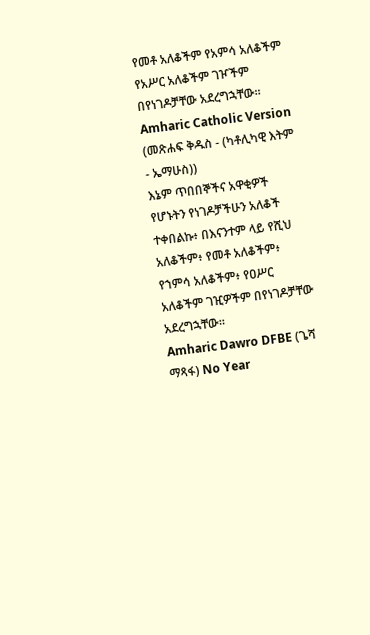የመቶ አለቆችም የአምሳ አለቆችም የአሥር አለቆችም ገዦችም በየነገዶቻቸው አደረግኋቸው።
Amharic Catholic Version (መጽሐፍ ቅዱስ - (ካቶሊካዊ እትም - ኤማሁስ))
እኔም ጥበበኞችና አዋቂዎች የሆኑትን የነገዶቻችሁን አለቆች ተቀበልኩ፥ በእናንተም ላይ የሺህ አለቆችም፥ የመቶ አለቆችም፥ የኀምሳ አለቆችም፥ የዐሥር አለቆችም ገዢዎችም በየነገዶቻቸው አደረግኋቸው።
Amharic Dawro DFBE (ጌሻ ማጻፋ) No Year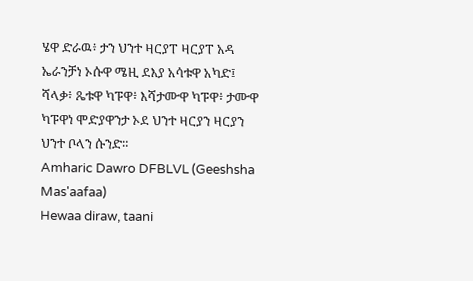ሄዋ ድራዉ፥ ታን ህንተ ዛርያፐ ዛርያፐ አዳ ኤራንቻነ ኦሱዋ ሜዚ ደእያ አሳቱዋ አካድ፤ ሻላቃ፥ ጼቱዋ ካፑዋ፥ እሻታሙዋ ካፑዋ፥ ታሙዋ ካፑዋነ ሞድያዋንታ ኦደ ህንተ ዛርያን ዛርያን ህንተ ቦላን ሱንድ።
Amharic Dawro DFBLVL (Geeshsha Mas'aafaa)
Hewaa diraw, taani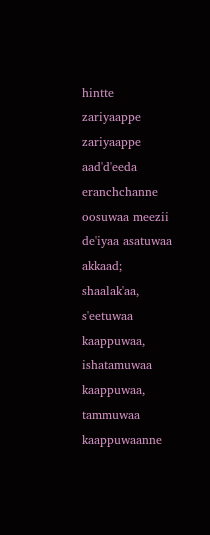hintte zariyaappe zariyaappe aad'd'eeda eranchchanne oosuwaa meezii de'iyaa asatuwaa akkaad; shaalak'aa, s'eetuwaa kaappuwaa, ishatamuwaa kaappuwaa, tammuwaa kaappuwaanne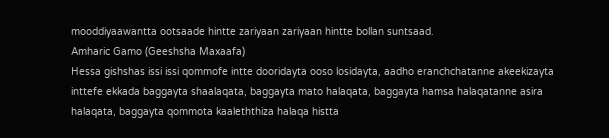mooddiyaawantta ootsaade hintte zariyaan zariyaan hintte bollan suntsaad.
Amharic Gamo (Geeshsha Maxaafa)
Hessa gishshas issi issi qommofe intte dooridayta ooso losidayta, aadho eranchchatanne akeekizayta inttefe ekkada baggayta shaalaqata, baggayta mato halaqata, baggayta hamsa halaqatanne asira halaqata, baggayta qommota kaaleththiza halaqa histta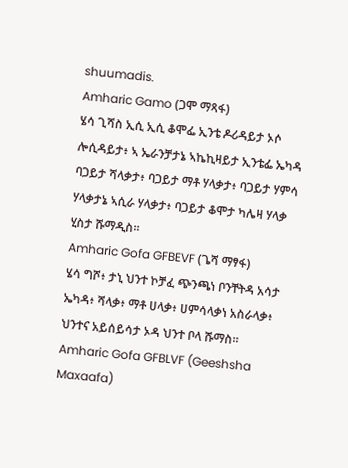shuumadis.
Amharic Gamo (ጋሞ ማጻፋ)
ሄሳ ጊሻስ ኢሲ ኢሲ ቆሞፌ ኢንቴ ዶሪዳይታ ኦሶ ሎሲዳይታ፥ ኣ ኤራንቻታኔ ኣኬኪዛይታ ኢንቴፌ ኤካዳ ባጋይታ ሻላቃታ፥ ባጋይታ ማቶ ሃላቃታ፥ ባጋይታ ሃምሳ ሃላቃታኔ ኣሲራ ሃላቃታ፥ ባጋይታ ቆሞታ ካሌዛ ሃላቃ ሂስታ ሹማዲስ።
Amharic Gofa GFBEVF (ጌሻ ማፃፋ)
ሄሳ ግሾ፥ ታኒ ህንተ ኮቻፈ ጭንጫነ ቦንቸትዳ አሳታ ኤካዳ፥ ሻላቃ፥ ማቶ ሀላቃ፥ ሀምሳላቃነ አስራላቃ፥ ህንተና አይሰይሳታ ኦዳ ህንተ ቦላ ሹማስ።
Amharic Gofa GFBLVF (Geeshsha Maxaafa)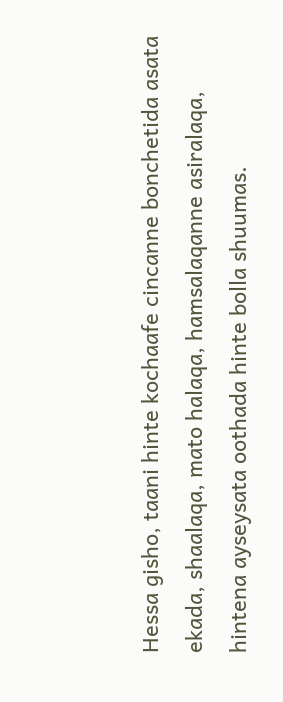Hessa gisho, taani hinte kochaafe cincanne bonchetida asata ekada, shaalaqa, mato halaqa, hamsalaqanne asiralaqa, hintena ayseysata oothada hinte bolla shuumas.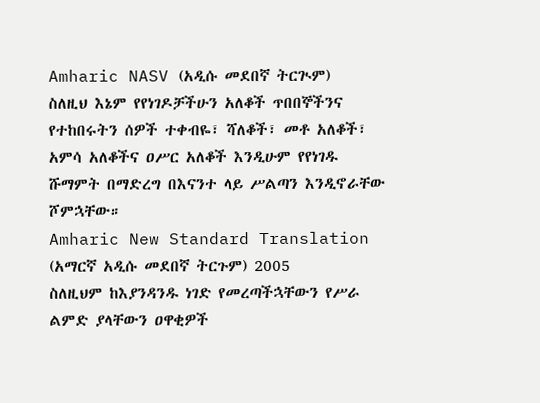Amharic NASV (አዲሱ መደበኛ ትርጒም)
ስለዚህ እኔም የየነገዶቻችሁን አለቆች ጥበበኞችንና የተከበሩትን ሰዎች ተቀብዬ፣ ሻለቆች፣ መቶ አለቆች፣ አምሳ አለቆችና ዐሥር አለቆች እንዲሁም የየነገዱ ሹማምት በማድረግ በእናንተ ላይ ሥልጣን እንዲኖራቸው ሾምኋቸው።
Amharic New Standard Translation (አማርኛ አዲሱ መደበኛ ትርጉም) 2005
ስለዚህም ከእያንዳንዱ ነገድ የመረጣችኋቸውን የሥራ ልምድ ያላቸውን ዐዋቂዎች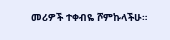መሪዎች ተቀብዬ ሾምኩላችሁ።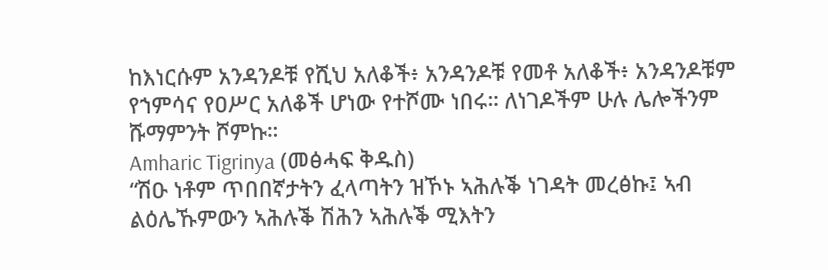ከእነርሱም አንዳንዶቹ የሺህ አለቆች፥ አንዳንዶቹ የመቶ አለቆች፥ አንዳንዶቹም የኀምሳና የዐሥር አለቆች ሆነው የተሾሙ ነበሩ። ለነገዶችም ሁሉ ሌሎችንም ሹማምንት ሾምኩ።
Amharic Tigrinya (መፅሓፍ ቅዱስ)
“ሽዑ ነቶም ጥበበኛታትን ፈላጣትን ዝኾኑ ኣሕሉቕ ነገዳት መረፅኩ፤ ኣብ ልዕሌኹምውን ኣሕሉቕ ሽሕን ኣሕሉቕ ሚእትን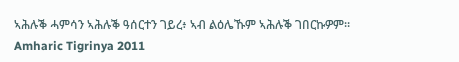ኣሕሉቕ ሓምሳን ኣሕሉቕ ዓሰርተን ገይረ፥ ኣብ ልዕሌኹም ኣሕሉቕ ገበርኩዎም።
Amharic Tigrinya 2011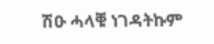ሽዑ ሓላቑ ነገዳትኩም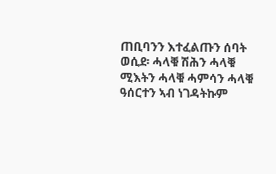ጠቢባንን እተፈልጡን ሰባት ወሲደ፡ ሓላቑ ሽሕን ሓላቑ ሚእትን ሓላቑ ሓምሳን ሓላቑ ዓሰርተን ኣብ ነገዳትኩም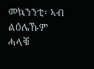መኳንንቲ፡ ኣብ ልዕሌኹም ሓላቑ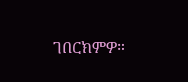ገበርክምዎ።